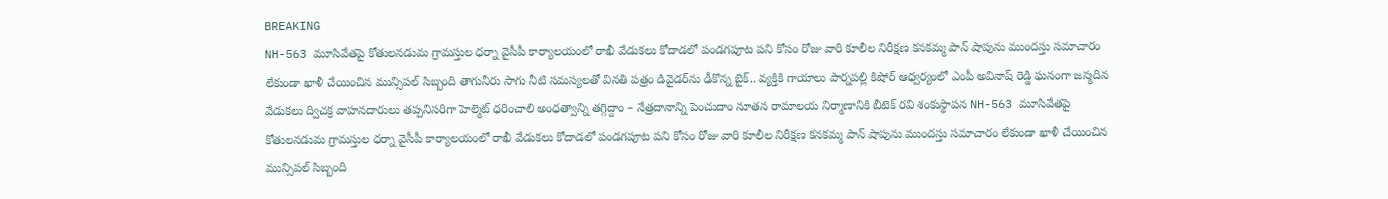BREAKING
NH-563 మూసివేతపై కోతులనడుమ గ్రామస్తుల ధర్నా వైసీపీ కార్యాలయంలో రాఖీ వేడుకలు కోదాడలో పండగపూట పని కోసం రోజు వారి కూలీల నిరీక్షణ కనకమ్మ పాన్ షాపును ముందస్తు సమాచారం లేకుండా ఖాళీ చేయించిన మున్సిపల్ సిబ్బంది తాగునీరు సాగు నీటి సమస్యలతో వినతి పత్రం డివైడర్‌ను ఢీకొన్న బైక్.. వ్యక్తికి గాయాలు పార్నపల్లి కిషోర్ ఆధ్వర్యంలో ఎంపీ అవినాష్ రెడ్డి ఘనంగా జన్మదిన వేడుకలు ద్విచక్ర వాహనదారులు తప్పనిసరిగా హెల్మెట్ ధరించాలి అంధత్వాన్ని తగ్గిద్దాం – నేత్రదానాన్ని పెంచుదాం నూతన రామాలయ నిర్మాణానికి బీటెక్ రవి శంకుస్థాపన NH-563 మూసివేతపై కోతులనడుమ గ్రామస్తుల ధర్నా వైసీపీ కార్యాలయంలో రాఖీ వేడుకలు కోదాడలో పండగపూట పని కోసం రోజు వారి కూలీల నిరీక్షణ కనకమ్మ పాన్ షాపును ముందస్తు సమాచారం లేకుండా ఖాళీ చేయించిన మున్సిపల్ సిబ్బంది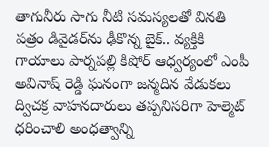తాగునీరు సాగు నీటి సమస్యలతో వినతి పత్రం డివైడర్‌ను ఢీకొన్న బైక్.. వ్యక్తికి గాయాలు పార్నపల్లి కిషోర్ ఆధ్వర్యంలో ఎంపీ అవినాష్ రెడ్డి ఘనంగా జన్మదిన వేడుకలు ద్విచక్ర వాహనదారులు తప్పనిసరిగా హెల్మెట్ ధరించాలి అంధత్వాన్ని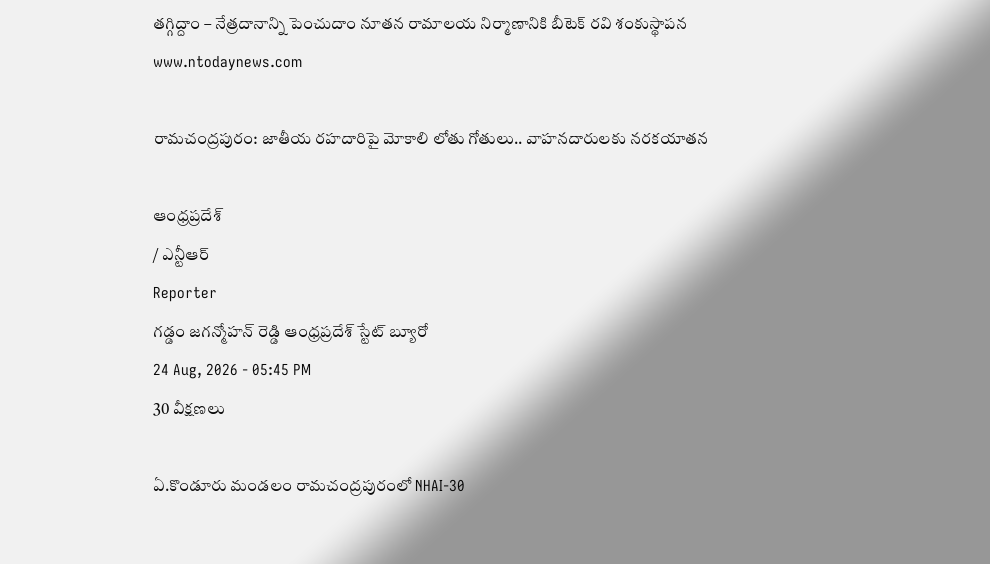తగ్గిద్దాం – నేత్రదానాన్ని పెంచుదాం నూతన రామాలయ నిర్మాణానికి బీటెక్ రవి శంకుస్థాపన
www.ntodaynews.com

రామచంద్రపురం: జాతీయ రహదారిపై మోకాలి లోతు గోతులు.. వాహనదారులకు నరకయాతన

ఆంధ్రప్రదేశ్
/ ఎన్టీఆర్
Reporter
గడ్డం జగన్మోహన్ రెడ్డి ఆంధ్రప్రదేశ్ స్టేట్ బ్యూరో
24 Aug, 2026 - 05:45 PM
30 వీక్షణలు

ఏ.కొండూరు మండలం రామచంద్రపురంలో NHAI-30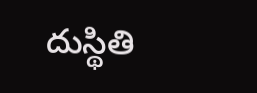దుస్థితి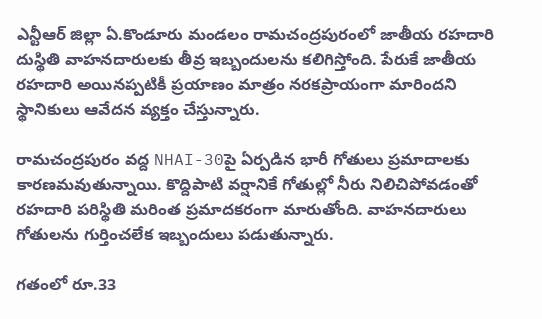ఎన్టీఆర్ జిల్లా ఏ.కొండూరు మండలం రామచంద్రపురంలో జాతీయ రహదారి దుస్థితి వాహనదారులకు తీవ్ర ఇబ్బందులను కలిగిస్తోంది. పేరుకే జాతీయ రహదారి అయినప్పటికీ ప్రయాణం మాత్రం నరకప్రాయంగా మారిందని స్థానికులు ఆవేదన వ్యక్తం చేస్తున్నారు.

రామచంద్రపురం వద్ద NHAI-30పై ఏర్పడిన భారీ గోతులు ప్రమాదాలకు కారణమవుతున్నాయి. కొద్దిపాటి వర్షానికే గోతుల్లో నీరు నిలిచిపోవడంతో రహదారి పరిస్థితి మరింత ప్రమాదకరంగా మారుతోంది. వాహనదారులు గోతులను గుర్తించలేక ఇబ్బందులు పడుతున్నారు.

గతంలో రూ.33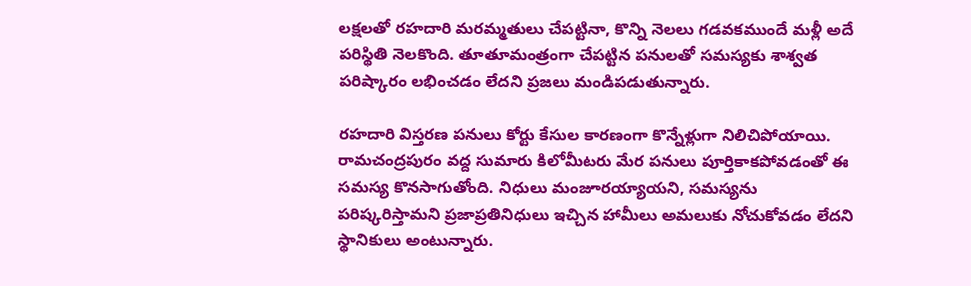లక్షలతో రహదారి మరమ్మతులు చేపట్టినా, కొన్ని నెలలు గడవకముందే మళ్లీ అదే పరిస్థితి నెలకొంది. తూతూమంత్రంగా చేపట్టిన పనులతో సమస్యకు శాశ్వత పరిష్కారం లభించడం లేదని ప్రజలు మండిపడుతున్నారు.

రహదారి విస్తరణ పనులు కోర్టు కేసుల కారణంగా కొన్నేళ్లుగా నిలిచిపోయాయి. రామచంద్రపురం వద్ద సుమారు కిలోమీటరు మేర పనులు పూర్తికాకపోవడంతో ఈ సమస్య కొనసాగుతోంది. నిధులు మంజూరయ్యాయని, సమస్యను పరిష్కరిస్తామని ప్రజాప్రతినిధులు ఇచ్చిన హామీలు అమలుకు నోచుకోవడం లేదని స్థానికులు అంటున్నారు.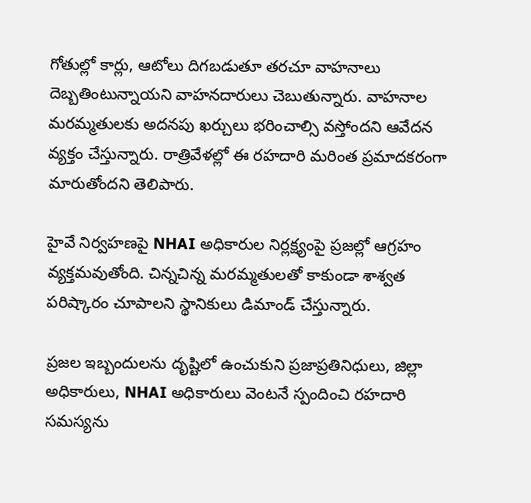గోతుల్లో కార్లు, ఆటోలు దిగబడుతూ తరచూ వాహనాలు దెబ్బతింటున్నాయని వాహనదారులు చెబుతున్నారు. వాహనాల మరమ్మతులకు అదనపు ఖర్చులు భరించాల్సి వస్తోందని ఆవేదన వ్యక్తం చేస్తున్నారు. రాత్రివేళల్లో ఈ రహదారి మరింత ప్రమాదకరంగా మారుతోందని తెలిపారు.

హైవే నిర్వహణపై NHAI అధికారుల నిర్లక్ష్యంపై ప్రజల్లో ఆగ్రహం వ్యక్తమవుతోంది. చిన్నచిన్న మరమ్మతులతో కాకుండా శాశ్వత పరిష్కారం చూపాలని స్థానికులు డిమాండ్ చేస్తున్నారు.

ప్రజల ఇబ్బందులను దృష్టిలో ఉంచుకుని ప్రజాప్రతినిధులు, జిల్లా అధికారులు, NHAI అధికారులు వెంటనే స్పందించి రహదారి సమస్యను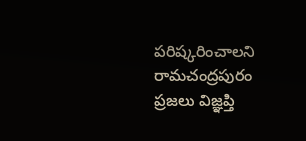పరిష్కరించాలని రామచంద్రపురం ప్రజలు విజ్ఞప్తి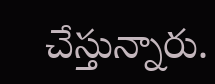చేస్తున్నారు.